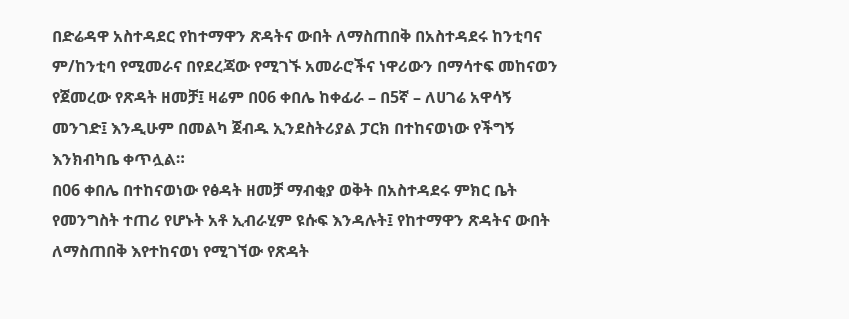በድሬዳዋ አስተዳደር የከተማዋን ጽዳትና ውበት ለማስጠበቅ በአስተዳደሩ ከንቲባና ም/ከንቲባ የሚመራና በየደረጃው የሚገኙ አመራሮችና ነዋሪውን በማሳተፍ መከናወን የጀመረው የጽዳት ዘመቻ፤ ዛሬም በ06 ቀበሌ ከቀፊራ – በ5ኛ – ለሀገሬ አዋሳኝ መንገድ፤ እንዲሁም በመልካ ጀብዱ ኢንደስትሪያል ፓርክ በተከናወነው የችግኝ እንክብካቤ ቀጥሏል።
በ06 ቀበሌ በተከናወነው የፅዳት ዘመቻ ማብቂያ ወቅት በአስተዳደሩ ምክር ቤት የመንግስት ተጠሪ የሆኑት አቶ ኢብራሂም ዩሱፍ እንዳሉት፤ የከተማዋን ጽዳትና ውበት ለማስጠበቅ እየተከናወነ የሚገኘው የጽዳት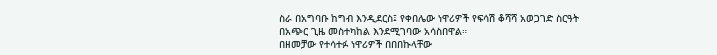ስራ በአግባቡ ከግብ እንዲደርስ፤ የቀበሌው ነዋሪዎች የፍሳሽ ቆሻሻ አወጋገድ ስርዓት በአጭር ጊዜ መስተካከል እንደሚገባው አሳስበዋል።
በዘመቻው የተሳተፉ ነዋሪዎች በበበኩላቸው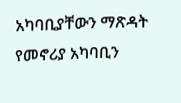አካባቢያቸውን ማጽዳት የመኖሪያ አካባቢን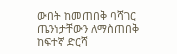ውበት ከመጠበቅ ባሻገር ጤንነታቸውን ለማስጠበቅ ከፍተኛ ድርሻ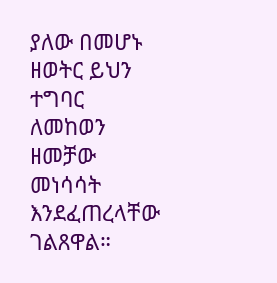ያለው በመሆኑ ዘወትር ይህን ተግባር ለመከወን ዘመቻው መነሳሳት እንደፈጠረላቸው ገልጸዋል።